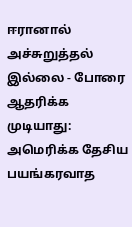ஈரானால் அச்சுறுத்தல் இல்லை - போரை ஆதரிக்க முடியாது: அமெரிக்க தேசிய பயங்கரவாத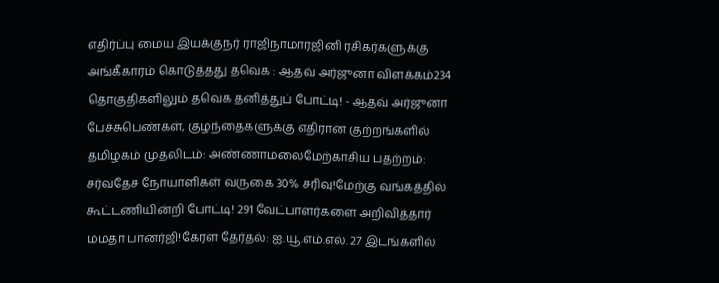எதிர்ப்பு மைய இயக்குநர் ராஜிநாமாரஜினி ரசிகர்களுக்கு அங்கீகாரம் கொடுத்தது தவெக : ஆதவ் அர்ஜுனா விளக்கம்234 தொகுதிகளிலும் தவெக தனித்துப் போட்டி! - ஆதவ் அர்ஜுனா பேச்சுபெண்கள், குழந்தைகளுக்கு எதிரான குற்றங்களில் தமிழகம் முதலிடம்: அண்ணாமலைமேற்காசிய பதற்றம்: சர்வதேச நோயாளிகள் வருகை 30% சரிவு!மேற்கு வங்கத்தில் கூட்டணியின்றி போட்டி! 291 வேட்பாளர்களை அறிவித்தார் மமதா பானர்ஜி!கேரள தேர்தல்: ஐ.யூ.எம்.எல். 27 இடங்களில்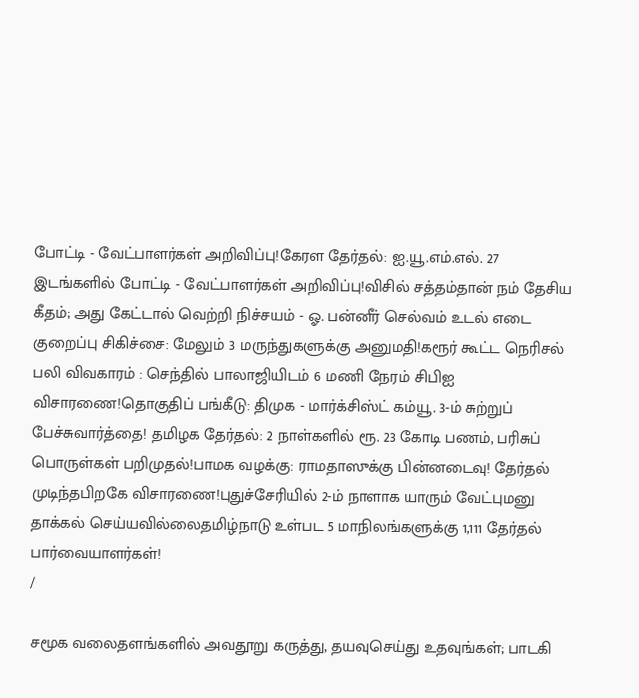போட்டி - வேட்பாளர்கள் அறிவிப்பு!கேரள தேர்தல்: ஐ.யூ.எம்.எல். 27 இடங்களில் போட்டி - வேட்பாளர்கள் அறிவிப்பு!விசில் சத்தம்தான் நம் தேசிய கீதம்; அது கேட்டால் வெற்றி நிச்சயம் - ஓ. பன்னீர் செல்வம் உடல் எடை குறைப்பு சிகிச்சை: மேலும் 3 மருந்துகளுக்கு அனுமதி!கரூர் கூட்ட நெரிசல் பலி விவகாரம் : செந்தில் பாலாஜியிடம் 6 மணி நேரம் சிபிஐ விசாரணை!தொகுதிப் பங்கீடு: திமுக - மார்க்சிஸ்ட் கம்யூ. 3-ம் சுற்றுப் பேச்சுவார்த்தை! தமிழக தேர்தல்: 2 நாள்களில் ரூ. 23 கோடி பணம், பரிசுப் பொருள்கள் பறிமுதல்!பாமக வழக்கு: ராமதாஸுக்கு பின்னடைவு! தேர்தல் முடிந்தபிறகே விசாரணை!புதுச்சேரியில் 2-ம் நாளாக யாரும் வேட்புமனு தாக்கல் செய்யவில்லைதமிழ்நாடு உள்பட 5 மாநிலங்களுக்கு 1,111 தேர்தல் பார்வையாளர்கள்!
/

சமூக வலைதளங்களில் அவதூறு கருத்து, தயவுசெய்து உதவுங்கள்; பாடகி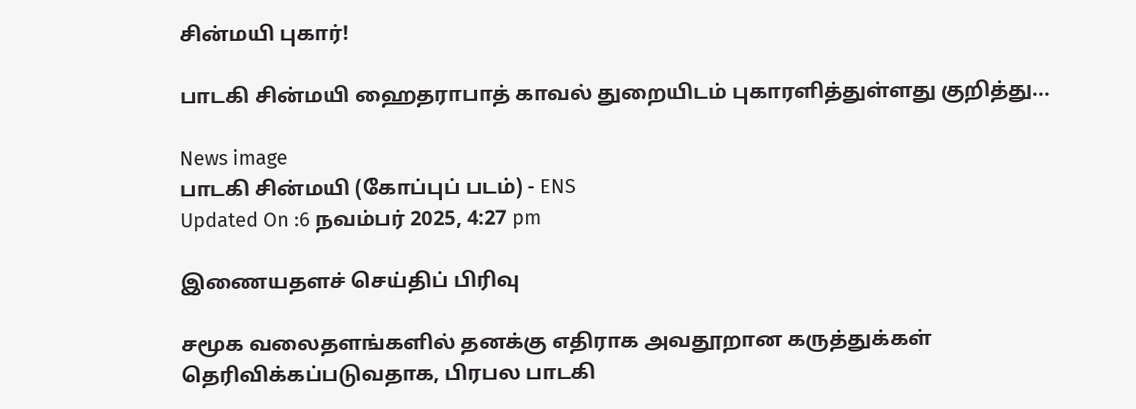சின்மயி புகார்!

பாடகி சின்மயி ஹைதராபாத் காவல் துறையிடம் புகாரளித்துள்ளது குறித்து...

News image
பாடகி சின்மயி (கோப்புப் படம்) - ENS
Updated On :6 நவம்பர் 2025, 4:27 pm

இணையதளச் செய்திப் பிரிவு

சமூக வலைதளங்களில் தனக்கு எதிராக அவதூறான கருத்துக்கள் தெரிவிக்கப்படுவதாக, பிரபல பாடகி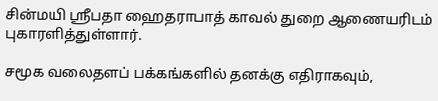சின்மயி ஸ்ரீபதா ஹைதராபாத் காவல் துறை ஆணையரிடம் புகாரளித்துள்ளார்.

சமூக வலைதளப் பக்கங்களில் தனக்கு எதிராகவும்,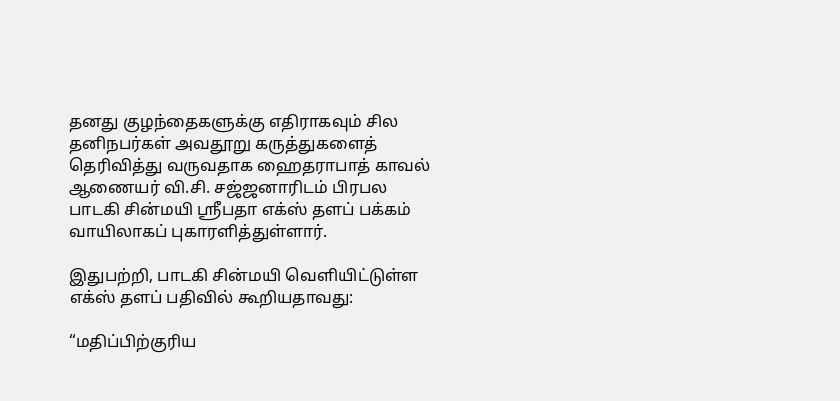தனது குழந்தைகளுக்கு எதிராகவும் சில தனிநபர்கள் அவதூறு கருத்துகளைத் தெரிவித்து வருவதாக ஹைதராபாத் காவல் ஆணையர் வி.சி. சஜ்ஜனாரிடம் பிரபல பாடகி சின்மயி ஸ்ரீபதா எக்ஸ் தளப் பக்கம் வாயிலாகப் புகாரளித்துள்ளார்.

இதுபற்றி, பாடகி சின்மயி வெளியிட்டுள்ள எக்ஸ் தளப் பதிவில் கூறியதாவது:

“மதிப்பிற்குரிய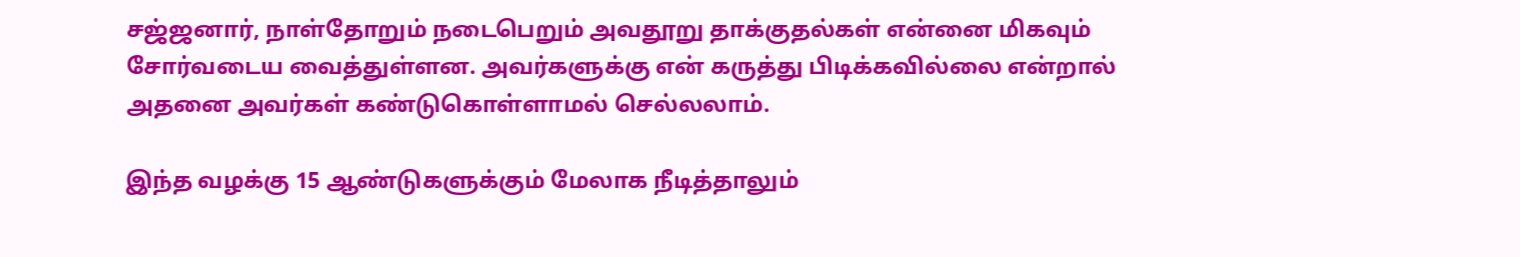சஜ்ஜனார், நாள்தோறும் நடைபெறும் அவதூறு தாக்குதல்கள் என்னை மிகவும் சோர்வடைய வைத்துள்ளன. அவர்களுக்கு என் கருத்து பிடிக்கவில்லை என்றால் அதனை அவர்கள் கண்டுகொள்ளாமல் செல்லலாம்.

இந்த வழக்கு 15 ஆண்டுகளுக்கும் மேலாக நீடித்தாலும்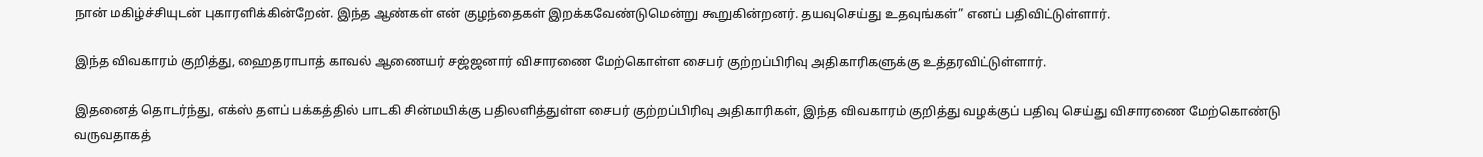நான் மகிழ்ச்சியுடன் புகாரளிக்கின்றேன். இந்த ஆண்கள் என் குழந்தைகள் இறக்கவேண்டுமென்று கூறுகின்றனர். தயவுசெய்து உதவுங்கள்” எனப் பதிவிட்டுள்ளார்.

இந்த விவகாரம் குறித்து, ஹைதராபாத் காவல் ஆணையர் சஜ்ஜனார் விசாரணை மேற்கொள்ள சைபர் குற்றப்பிரிவு அதிகாரிகளுக்கு உத்தரவிட்டுள்ளார்.

இதனைத் தொடர்ந்து, எக்ஸ் தளப் பக்கத்தில் பாடகி சின்மயிக்கு பதிலளித்துள்ள சைபர் குற்றப்பிரிவு அதிகாரிகள், இந்த விவகாரம் குறித்து வழக்குப் பதிவு செய்து விசாரணை மேற்கொண்டு வருவதாகத்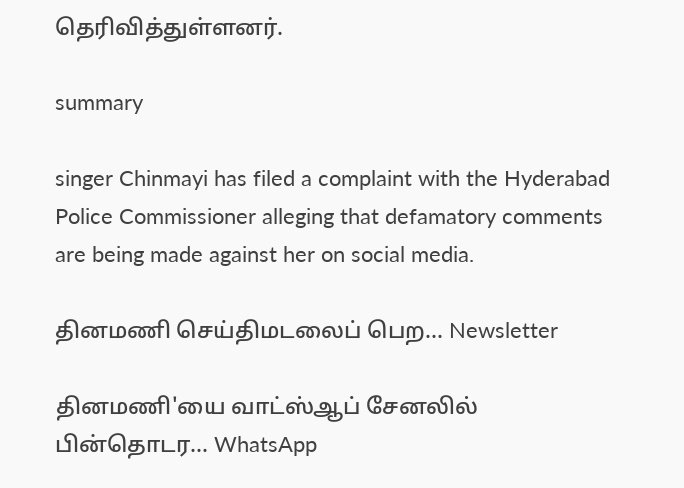தெரிவித்துள்ளனர்.

summary

singer Chinmayi has filed a complaint with the Hyderabad Police Commissioner alleging that defamatory comments are being made against her on social media.

தினமணி செய்திமடலைப் பெற... Newsletter

தினமணி'யை வாட்ஸ்ஆப் சேனலில் பின்தொடர... WhatsApp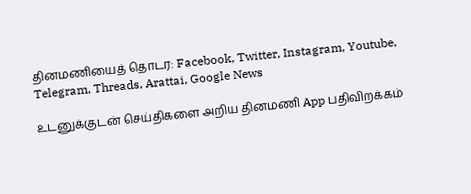தினமணியைத் தொடர: Facebook, Twitter, Instagram, Youtube, Telegram, Threads, Arattai, Google News

உடனுக்குடன் செய்திகளை அறிய தினமணி App பதிவிறக்கம்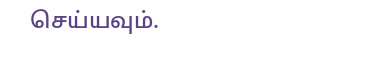செய்யவும்.